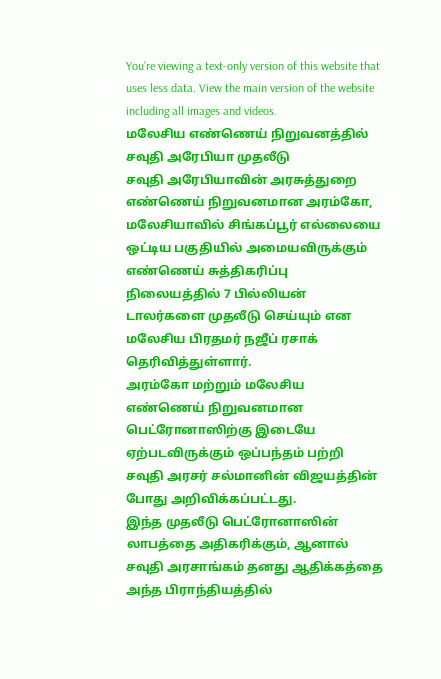You’re viewing a text-only version of this website that uses less data. View the main version of the website including all images and videos.
மலேசிய எண்ணெய் நிறுவனத்தில் சவுதி அரேபியா முதலீடு
சவுதி அரேபியாவின் அரசுத்துறை எண்ணெய் நிறுவனமான அரம்கோ, மலேசியாவில் சிங்கப்பூர் எல்லையை ஒட்டிய பகுதியில் அமையவிருக்கும் எண்ணெய் சுத்திகரிப்பு நிலையத்தில் 7 பில்லியன் டாலர்களை முதலீடு செய்யும் என மலேசிய பிரதமர் நஜீப் ரசாக் தெரிவித்துள்ளார்.
அரம்கோ மற்றும் மலேசிய எண்ணெய் நிறுவனமான பெட்ரோனாஸிற்கு இடையே ஏற்படவிருக்கும் ஒப்பந்தம் பற்றி சவுதி அரசர் சல்மானின் விஜயத்தின் போது அறிவிக்கப்பட்டது.
இந்த முதலீடு பெட்ரோனாஸின் லாபத்தை அதிகரிக்கும், ஆனால் சவுதி அரசாங்கம் தனது ஆதிக்கத்தை அந்த பிராந்தியத்தில்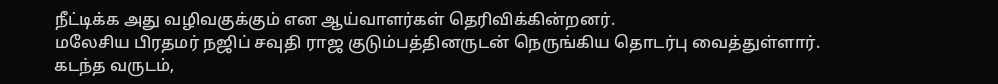நீட்டிக்க அது வழிவகுக்கும் என ஆய்வாளர்கள் தெரிவிக்கின்றனர்.
மலேசிய பிரதமர் நஜிப் சவுதி ராஜ குடும்பத்தினருடன் நெருங்கிய தொடர்பு வைத்துள்ளார்.
கடந்த வருடம்,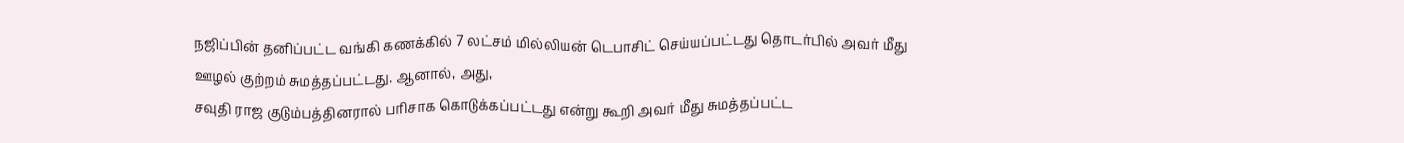நஜிப்பின் தனிப்பட்ட வங்கி கணக்கில் 7 லட்சம் மில்லியன் டெபாசிட் செய்யப்பட்டது தொடர்பில் அவர் மீது ஊழல் குற்றம் சுமத்தப்பட்டது. ஆனால், அது,
சவுதி ராஜ குடும்பத்தினரால் பரிசாக கொடுக்கப்பட்டது என்று கூறி அவர் மீது சுமத்தப்பட்ட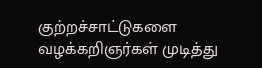குற்றச்சாட்டுகளை வழக்கறிஞர்கள் முடித்து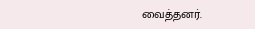வைத்தனர்.